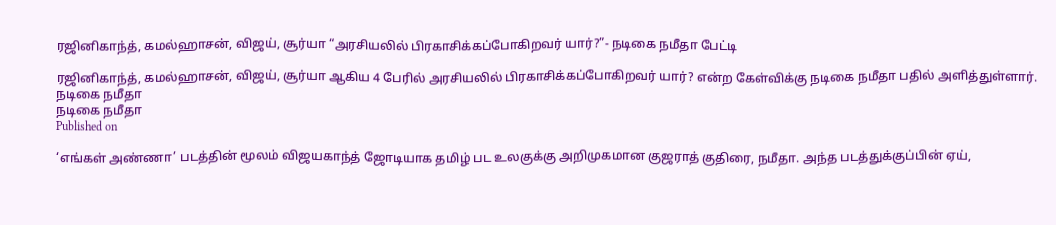ரஜினிகாந்த், கமல்ஹாசன், விஜய், சூர்யா “அரசியலில் பிரகாசிக்கப்போகிறவர் யார்?”- நடிகை நமீதா பேட்டி

ரஜினிகாந்த், கமல்ஹாசன், விஜய், சூர்யா ஆகிய 4 பேரில் அரசியலில் பிரகாசிக்கப்போகிறவர் யார்? என்ற கேள்விக்கு நடிகை நமீதா பதில் அளித்துள்ளார்.
நடிகை நமீதா
நடிகை நமீதா
Published on

‘எங்கள் அண்ணா’ படத்தின் மூலம் விஜயகாந்த் ஜோடியாக தமிழ் பட உலகுக்கு அறிமுகமான குஜராத் குதிரை, நமீதா. அந்த படத்துக்குப்பின் ஏய்,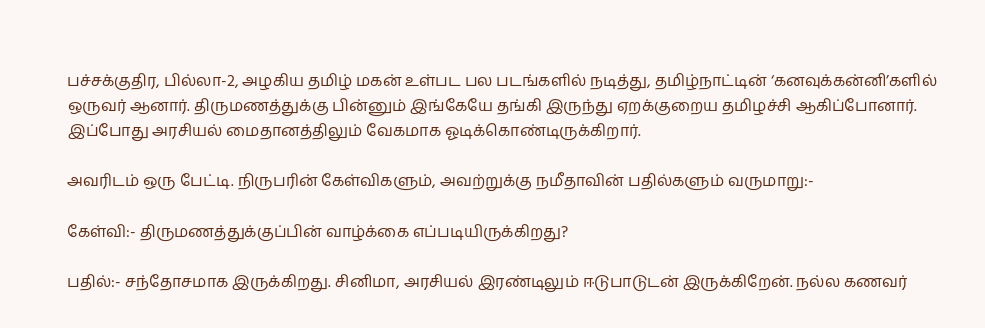பச்சக்குதிர, பில்லா-2, அழகிய தமிழ் மகன் உள்பட பல படங்களில் நடித்து, தமிழ்நாட்டின் ‘கனவுக்கன்னி’களில் ஒருவர் ஆனார். திருமணத்துக்கு பின்னும் இங்கேயே தங்கி இருந்து ஏறக்குறைய தமிழச்சி ஆகிப்போனார். இப்போது அரசியல் மைதானத்திலும் வேகமாக ஓடிக்கொண்டிருக்கிறார்.

அவரிடம் ஒரு பேட்டி. நிருபரின் கேள்விகளும், அவற்றுக்கு நமீதாவின் பதில்களும் வருமாறு:-

கேள்வி:- திருமணத்துக்குப்பின் வாழ்க்கை எப்படியிருக்கிறது?

பதில்:- சந்தோசமாக இருக்கிறது. சினிமா, அரசியல் இரண்டிலும் ஈடுபாடுடன் இருக்கிறேன். நல்ல கணவர்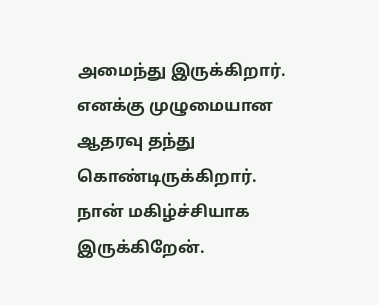அமைந்து இருக்கிறார். எனக்கு முழுமையான ஆதரவு தந்து கொண்டிருக்கிறார். நான் மகிழ்ச்சியாக இருக்கிறேன்.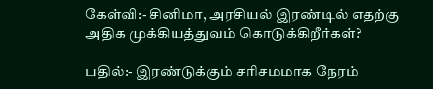கேள்வி:- சினிமா, அரசியல் இரண்டில் எதற்கு அதிக முக்கியத்துவம் கொடுக்கிறீர்கள்?

பதில்:- இரண்டுக்கும் சரிசமமாக நேரம்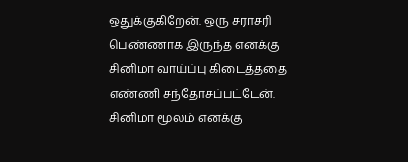ஒதுக்குகிறேன். ஒரு சராசரி பெண்ணாக இருந்த எனக்கு சினிமா வாய்ப்பு கிடைத்ததை எண்ணி சந்தோசப்பட்டேன். சினிமா மூலம் எனக்கு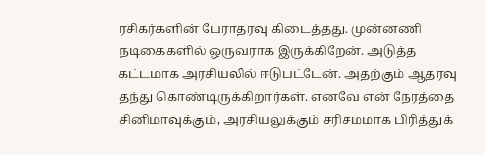ரசிகர்களின் பேராதரவு கிடைத்தது. முன்னணி நடிகைகளில் ஒருவராக இருக்கிறேன். அடுத்த கட்டமாக அரசியலில் ஈடுபட்டேன். அதற்கும் ஆதரவு தந்து கொண்டிருக்கிறார்கள். எனவே என் நேரத்தை சினிமாவுக்கும், அரசியலுக்கும் சரிசமமாக பிரித்துக்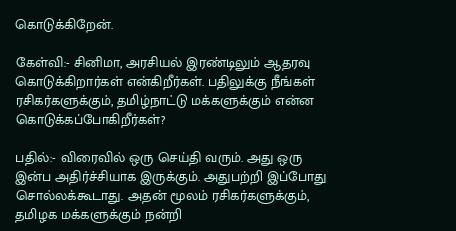கொடுக்கிறேன்.

கேள்வி:- சினிமா, அரசியல் இரண்டிலும் ஆதரவு கொடுக்கிறார்கள் என்கிறீர்கள். பதிலுக்கு நீங்கள் ரசிகர்களுக்கும், தமிழ்நாட்டு மக்களுக்கும் என்ன கொடுக்கப்போகிறீர்கள்?

பதில்:- விரைவில் ஒரு செய்தி வரும். அது ஒரு இன்ப அதிர்ச்சியாக இருக்கும். அதுபற்றி இப்போது சொல்லக்கூடாது. அதன் மூலம் ரசிகர்களுக்கும், தமிழக மக்களுக்கும் நன்றி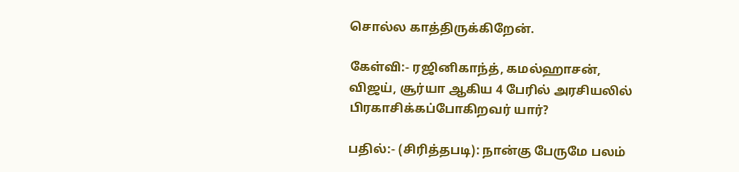சொல்ல காத்திருக்கிறேன்.

கேள்வி:- ரஜினிகாந்த், கமல்ஹாசன், விஜய், சூர்யா ஆகிய 4 பேரில் அரசியலில் பிரகாசிக்கப்போகிறவர் யார்?

பதில்:- (சிரித்தபடி): நான்கு பேருமே பலம்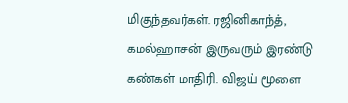மிகுந்தவர்கள். ரஜினிகாந்த், கமல்ஹாசன் இருவரும் இரண்டு கண்கள் மாதிரி. விஜய் மூளை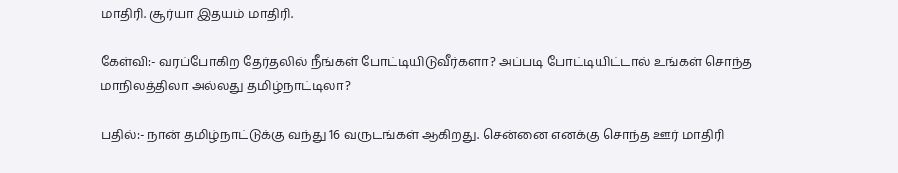மாதிரி. சூர்யா இதயம் மாதிரி.

கேள்வி:- வரப்போகிற தேர்தலில் நீங்கள் போட்டியிடுவீர்களா? அப்படி போட்டியிட்டால் உங்கள் சொந்த மாநிலத்திலா அல்லது தமிழ்நாட்டிலா?

பதில்:- நான் தமிழ்நாட்டுக்கு வந்து 16 வருடங்கள் ஆகிறது. சென்னை எனக்கு சொந்த ஊர் மாதிரி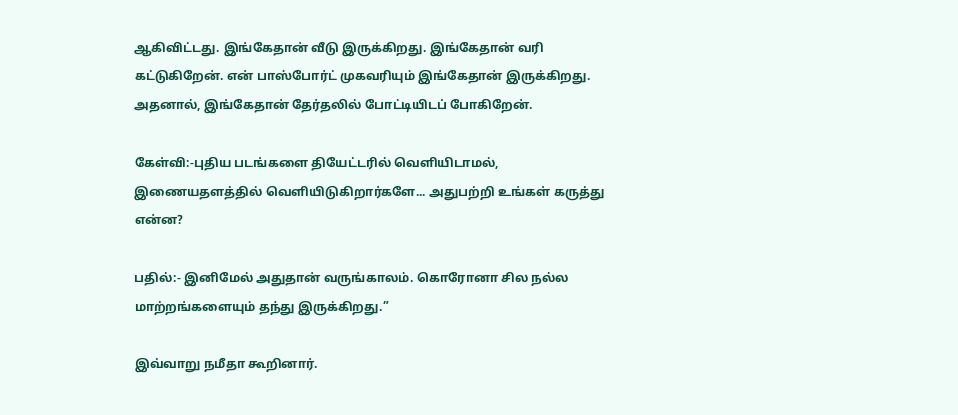ஆகிவிட்டது. இங்கேதான் வீடு இருக்கிறது. இங்கேதான் வரி கட்டுகிறேன். என் பாஸ்போர்ட் முகவரியும் இங்கேதான் இருக்கிறது. அதனால், இங்கேதான் தேர்தலில் போட்டியிடப் போகிறேன்.

கேள்வி:-புதிய படங்களை தியேட்டரில் வெளியிடாமல், இணையதளத்தில் வெளியிடுகிறார்களே... அதுபற்றி உங்கள் கருத்து என்ன?

பதில்:- இனிமேல் அதுதான் வருங்காலம். கொரோனா சில நல்ல மாற்றங்களையும் தந்து இருக்கிறது.”

இவ்வாறு நமீதா கூறினார்.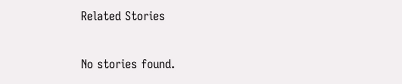Related Stories

No stories found.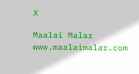X

Maalai Malar
www.maalaimalar.com